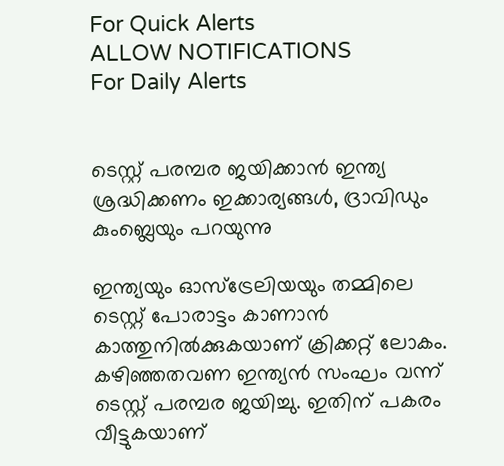For Quick Alerts
ALLOW NOTIFICATIONS
For Daily Alerts


ടെസ്റ്റ് പരമ്പര ജയിക്കാന്‍ ഇന്ത്യ ശ്രദ്ധിക്കണം ഇക്കാര്യങ്ങള്‍, ദ്രാവിഡും കുംബ്ലെയും പറയുന്നു

ഇന്ത്യയും ഓസ്‌ട്രേലിയയും തമ്മിലെ ടെസ്റ്റ് പോരാട്ടം കാണാന്‍ കാത്തുനില്‍ക്കുകയാണ് ക്രിക്കറ്റ് ലോകം. കഴിഞ്ഞതവണ ഇന്ത്യന്‍ സംഘം വന്ന് ടെസ്റ്റ് പരമ്പര ജയിച്ചു. ഇതിന് പകരം വീട്ടുകയാണ്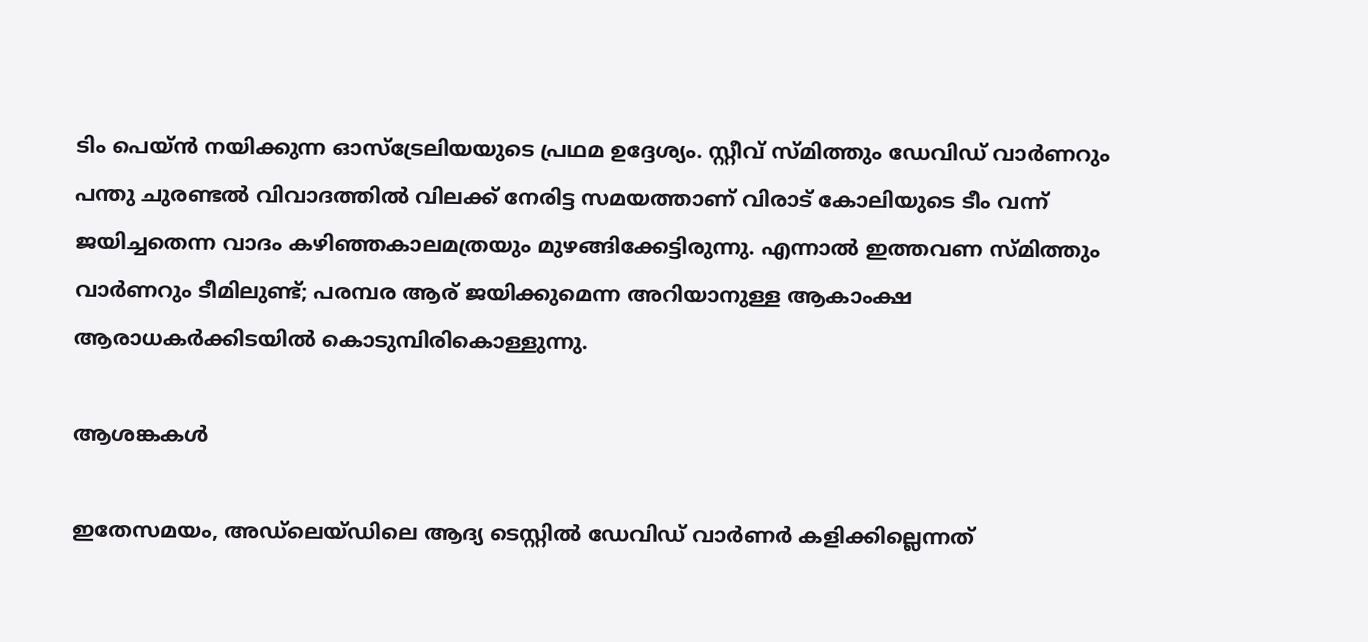ടിം പെയ്ന്‍ നയിക്കുന്ന ഓസ്‌ട്രേലിയയുടെ പ്രഥമ ഉദ്ദേശ്യം. സ്റ്റീവ് സ്മിത്തും ഡേവിഡ് വാര്‍ണറും പന്തു ചുരണ്ടല്‍ വിവാദത്തില്‍ വിലക്ക് നേരിട്ട സമയത്താണ് വിരാട് കോലിയുടെ ടീം വന്ന് ജയിച്ചതെന്ന വാദം കഴിഞ്ഞകാലമത്രയും മുഴങ്ങിക്കേട്ടിരുന്നു. എന്നാല്‍ ഇത്തവണ സ്മിത്തും വാര്‍ണറും ടീമിലുണ്ട്; പരമ്പര ആര് ജയിക്കുമെന്ന അറിയാനുള്ള ആകാംക്ഷ ആരാധകര്‍ക്കിടയില്‍ കൊടുമ്പിരികൊള്ളുന്നു.

ആശങ്കകൾ

ഇതേസമയം, അഡ്‌ലെയ്ഡിലെ ആദ്യ ടെസ്റ്റില്‍ ഡേവിഡ് വാര്‍ണര്‍ കളിക്കില്ലെന്നത്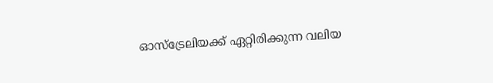ഓസ്‌ട്രേലിയക്ക് ഏറ്റിരിക്കുന്ന വലിയ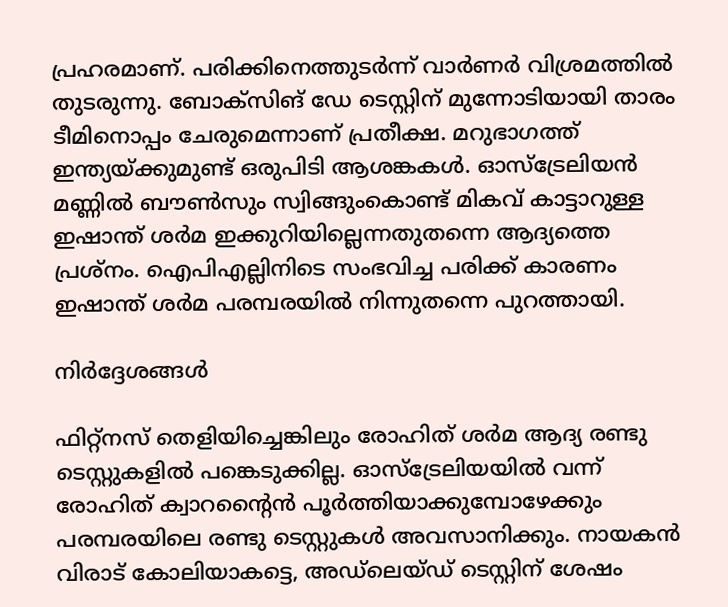പ്രഹരമാണ്. പരിക്കിനെത്തുടര്‍ന്ന് വാര്‍ണര്‍ വിശ്രമത്തില്‍ തുടരുന്നു. ബോക്‌സിങ് ഡേ ടെസ്റ്റിന് മുന്നോടിയായി താരം ടീമിനൊപ്പം ചേരുമെന്നാണ് പ്രതീക്ഷ. മറുഭാഗത്ത് ഇന്ത്യയ്ക്കുമുണ്ട് ഒരുപിടി ആശങ്കകള്‍. ഓസ്‌ട്രേലിയന്‍ മണ്ണില്‍ ബൗണ്‍സും സ്വിങ്ങുംകൊണ്ട് മികവ് കാട്ടാറുള്ള ഇഷാന്ത് ശര്‍മ ഇക്കുറിയില്ലെന്നതുതന്നെ ആദ്യത്തെ പ്രശ്‌നം. ഐപിഎല്ലിനിടെ സംഭവിച്ച പരിക്ക് കാരണം ഇഷാന്ത് ശര്‍മ പരമ്പരയില്‍ നിന്നുതന്നെ പുറത്തായി.

നിർദ്ദേശങ്ങൾ

ഫിറ്റ്‌നസ് തെളിയിച്ചെങ്കിലും രോഹിത് ശര്‍മ ആദ്യ രണ്ടു ടെസ്റ്റുകളില്‍ പങ്കെടുക്കില്ല. ഓസ്‌ട്രേലിയയില്‍ വന്ന് രോഹിത് ക്വാറന്റൈന്‍ പൂര്‍ത്തിയാക്കുമ്പോഴേക്കും പരമ്പരയിലെ രണ്ടു ടെസ്റ്റുകള്‍ അവസാനിക്കും. നായകന്‍ വിരാട് കോലിയാകട്ടെ, അഡ്‌ലെയ്ഡ് ടെസ്റ്റിന് ശേഷം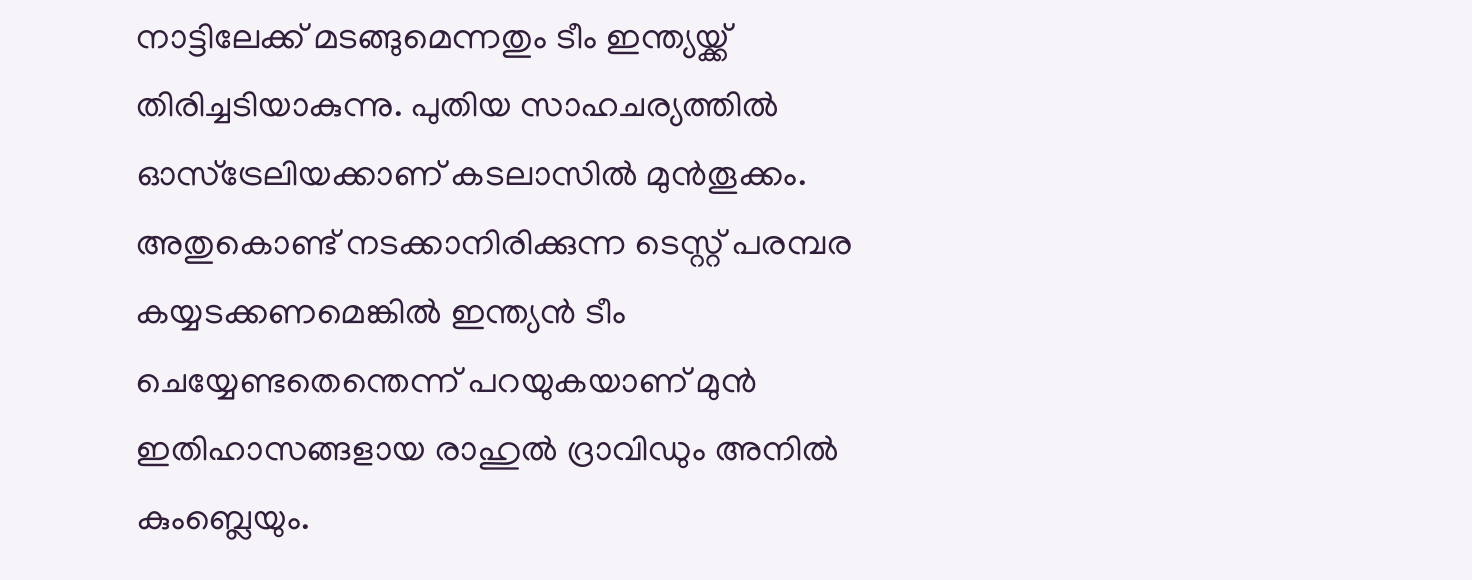നാട്ടിലേക്ക് മടങ്ങുമെന്നതും ടീം ഇന്ത്യയ്ക്ക് തിരിച്ചടിയാകുന്നു. പുതിയ സാഹചര്യത്തില്‍ ഓസ്‌ട്രേലിയക്കാണ് കടലാസില്‍ മുന്‍തൂക്കം. അതുകൊണ്ട് നടക്കാനിരിക്കുന്ന ടെസ്റ്റ് പരമ്പര കയ്യടക്കണമെങ്കില്‍ ഇന്ത്യന്‍ ടീം ചെയ്യേണ്ടതെന്തെന്ന് പറയുകയാണ് മുന്‍ ഇതിഹാസങ്ങളായ രാഹുല്‍ ദ്രാവിഡും അനില്‍ കുംബ്ലെയും.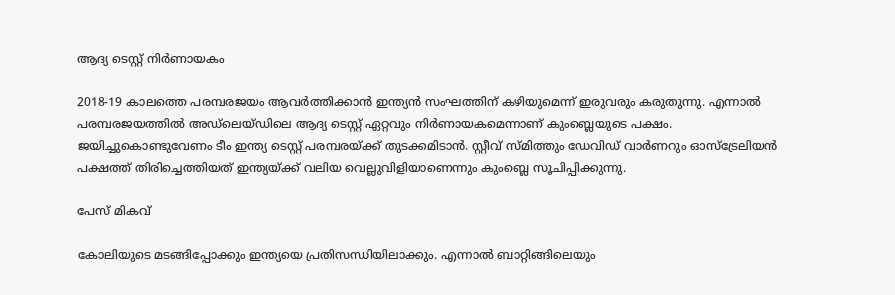ആദ്യ ടെസ്റ്റ് നിർണായകം

2018-19 കാലത്തെ പരമ്പരജയം ആവര്‍ത്തിക്കാന്‍ ഇന്ത്യന്‍ സംഘത്തിന് കഴിയുമെന്ന് ഇരുവരും കരുതുന്നു. എന്നാല്‍ പരമ്പരജയത്തില്‍ അഡ്‌ലെയ്ഡിലെ ആദ്യ ടെസ്റ്റ് ഏറ്റവും നിര്‍ണായകമെന്നാണ് കുംബ്ലെയുടെ പക്ഷം. ജയിച്ചുകൊണ്ടുവേണം ടീം ഇന്ത്യ ടെസ്റ്റ് പരമ്പരയ്ക്ക് തുടക്കമിടാന്‍. സ്റ്റീവ് സ്മിത്തും ഡേവിഡ് വാര്‍ണറും ഓസ്‌ട്രേലിയന്‍ പക്ഷത്ത് തിരിച്ചെത്തിയത് ഇന്ത്യയ്ക്ക് വലിയ വെല്ലുവിളിയാണെന്നും കുംബ്ലെ സൂചിപ്പിക്കുന്നു.

പേസ് മികവ്

കോലിയുടെ മടങ്ങിപ്പോക്കും ഇന്ത്യയെ പ്രതിസന്ധിയിലാക്കും. എന്നാല്‍ ബാറ്റിങ്ങിലെയും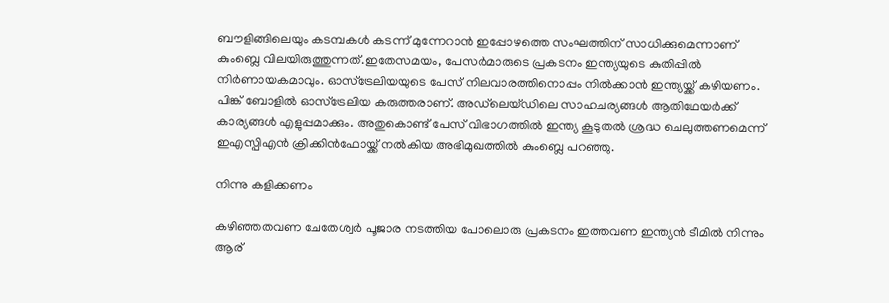ബൗളിങ്ങിലെയും കടമ്പകള്‍ കടന്ന് മുന്നേറാന്‍ ഇപ്പോഴത്തെ സംഘത്തിന് സാധിക്കുമെന്നാണ് കുംബ്ലെ വിലയിരുത്തുന്നത്.ഇതേസമയം, പേസര്‍മാരുടെ പ്രകടനം ഇന്ത്യയുടെ കുതിപ്പില്‍ നിര്‍ണായകമാവും. ഓസ്‌ട്രേലിയയുടെ പേസ് നിലവാരത്തിനൊപ്പം നില്‍ക്കാന്‍ ഇന്ത്യയ്ക്ക് കഴിയണം. പിങ്ക് ബോളില്‍ ഓസ്‌ട്രേലിയ കരുത്തരാണ്. അഡ്‌ലെയ്ഡിലെ സാഹചര്യങ്ങള്‍ ആതിഥേയര്‍ക്ക് കാര്യങ്ങള്‍ എളുപ്പമാക്കും. അതുകൊണ്ട് പേസ് വിഭാഗത്തില്‍ ഇന്ത്യ കൂടുതല്‍ ശ്രദ്ധ ചെലുത്തണമെന്ന് ഇഎസ്പിഎന്‍ ക്രിക്കിന്‍ഫോയ്ക്ക് നല്‍കിയ അഭിമുഖത്തില്‍ കുംബ്ലെ പറഞ്ഞു.

നിന്നു കളിക്കണം

കഴിഞ്ഞതവണ ചേതേശ്വര്‍ പൂജാര നടത്തിയ പോലൊരു പ്രകടനം ഇത്തവണ ഇന്ത്യന്‍ ടീമില്‍ നിന്നും ആര്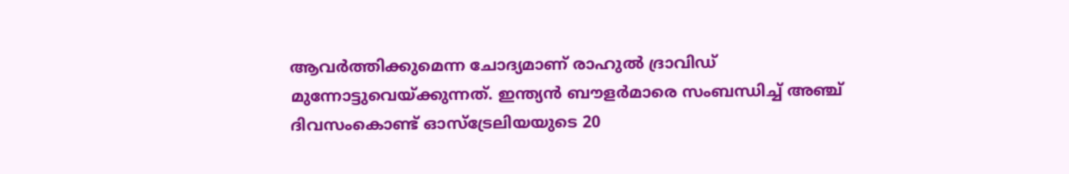ആവര്‍ത്തിക്കുമെന്ന ചോദ്യമാണ് രാഹുല്‍ ദ്രാവിഡ് മുന്നോട്ടുവെയ്ക്കുന്നത്. ഇന്ത്യന്‍ ബൗളര്‍മാരെ സംബന്ധിച്ച് അഞ്ച് ദിവസംകൊണ്ട് ഓസ്‌ട്രേലിയയുടെ 20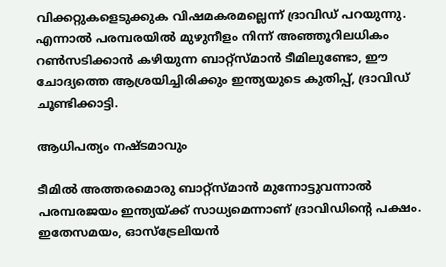വിക്കറ്റുകളെടുക്കുക വിഷമകരമല്ലെന്ന് ദ്രാവിഡ് പറയുന്നു. എന്നാല്‍ പരമ്പരയില്‍ മുഴുനീളം നിന്ന് അഞ്ഞൂറിലധികം റണ്‍സടിക്കാന്‍ കഴിയുന്ന ബാറ്റ്‌സ്മാന്‍ ടീമിലുണ്ടോ, ഈ ചോദ്യത്തെ ആശ്രയിച്ചിരിക്കും ഇന്ത്യയുടെ കുതിപ്പ്, ദ്രാവിഡ് ചൂണ്ടിക്കാട്ടി.

ആധിപത്യം നഷ്ടമാവും

ടീമില്‍ അത്തരമൊരു ബാറ്റ്‌സ്മാന്‍ മുന്നോട്ടുവന്നാല്‍ പരമ്പരജയം ഇന്ത്യയ്ക്ക് സാധ്യമെന്നാണ് ദ്രാവിഡിന്റെ പക്ഷം. ഇതേസമയം, ഓസ്‌ട്രേലിയന്‍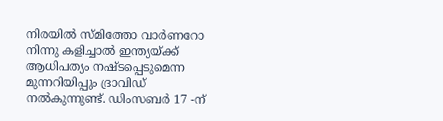നിരയില്‍ സ്മിത്തോ വാര്‍ണറോ നിന്നു കളിച്ചാല്‍ ഇന്ത്യയ്ക്ക് ആധിപത്യം നഷ്ടപ്പെടുമെന്ന മുന്നറിയിപ്പും ദ്രാവിഡ് നല്‍കുന്നുണ്ട്. ഡിംസബര്‍ 17 -ന്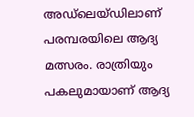അഡ്‌ലെയ്ഡിലാണ് പരമ്പരയിലെ ആദ്യ മത്സരം. രാത്രിയും പകലുമായാണ് ആദ്യ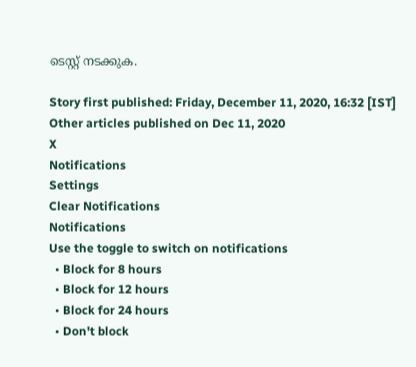ടെസ്റ്റ് നടക്കുക.

Story first published: Friday, December 11, 2020, 16:32 [IST]
Other articles published on Dec 11, 2020
X
Notifications
Settings
Clear Notifications
Notifications
Use the toggle to switch on notifications
  • Block for 8 hours
  • Block for 12 hours
  • Block for 24 hours
  • Don't block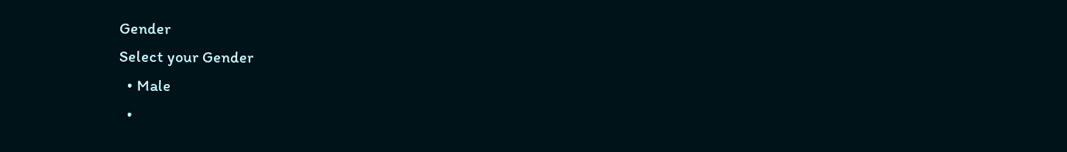Gender
Select your Gender
  • Male
  •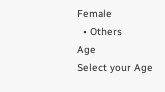Female
  • Others
Age
Select your Age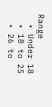Range
  • Under 18
  • 18 to 25
  • 26 to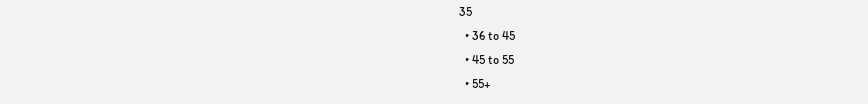35
  • 36 to 45
  • 45 to 55
  • 55+